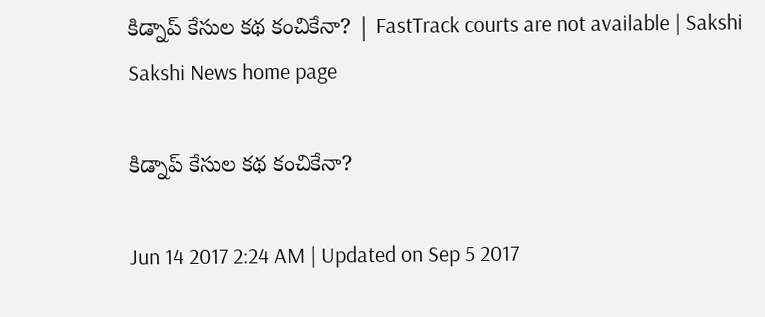కిడ్నాప్‌ కేసుల కథ కంచికేనా? | FastTrack courts are not available | Sakshi
Sakshi News home page

కిడ్నాప్‌ కేసుల కథ కంచికేనా?

Jun 14 2017 2:24 AM | Updated on Sep 5 2017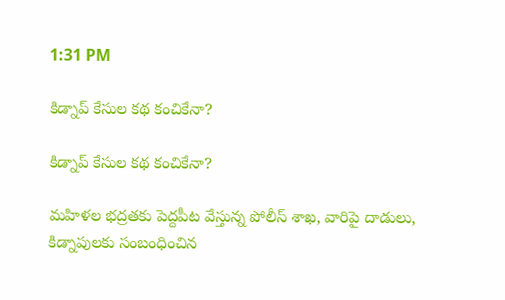1:31 PM

కిడ్నాప్‌ కేసుల కథ కంచికేనా?

కిడ్నాప్‌ కేసుల కథ కంచికేనా?

మహిళల భద్రతకు పెద్దపీట వేస్తున్న పోలీస్‌ శాఖ, వారిపై దాడులు, కిడ్నాపులకు సంబంధించిన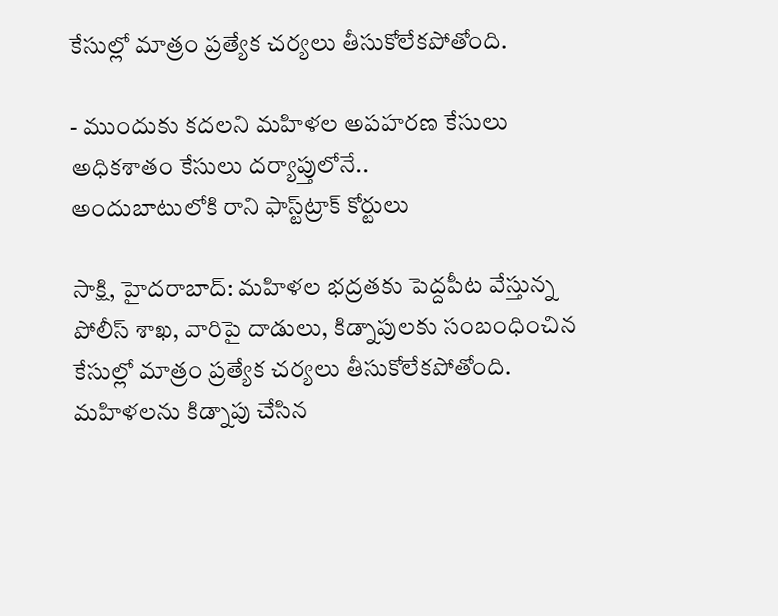కేసుల్లో మాత్రం ప్రత్యేక చర్యలు తీసుకోలేకపోతోంది.

- ముందుకు కదలని మహిళల అపహరణ కేసులు
అధికశాతం కేసులు దర్యాప్తులోనే..
అందుబాటులోకి రాని ఫాస్ట్‌ట్రాక్‌ కోర్టులు

సాక్షి, హైదరాబాద్‌: మహిళల భద్రతకు పెద్దపీట వేస్తున్న పోలీస్‌ శాఖ, వారిపై దాడులు, కిడ్నాపులకు సంబంధించిన కేసుల్లో మాత్రం ప్రత్యేక చర్యలు తీసుకోలేకపోతోంది. మహిళలను కిడ్నాపు చేసిన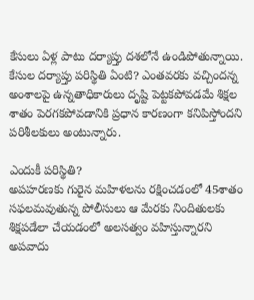కేసులు ఏళ్ల పాటు దర్యాప్తు దశలోనే ఉండిపోతున్నాయి. కేసుల దర్యాప్తు పరిస్థితి ఏంటి? ఎంతవరకు వచ్చిందన్న అంశాలపై ఉన్నతాధికారులు దృష్టి పెట్టకపోవడమే శిక్షల శాతం పెరగకపోవడానికి ప్రధాన కారణంగా కనిపిస్తోందని పరిశీలకులు అంటున్నారు.

ఎందుకీ పరిస్థితి?
అపహరణకు గురైన మహిళలను రక్షించడంలో 45శాతం సఫలమవుతున్న పోలీసులు ఆ మేరకు నిందితులకు శిక్షపడేలా చేయడంలో అలసత్వం వహిస్తున్నారని అపవాదు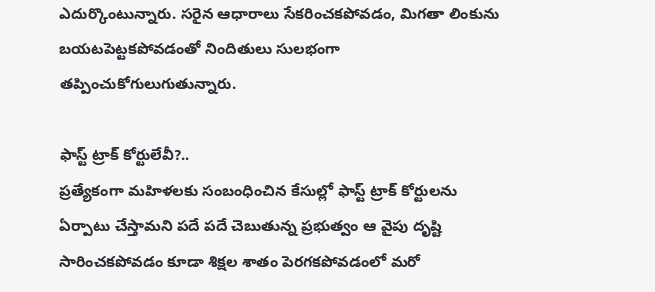ఎదుర్కొంటున్నారు. సరైన ఆధారాలు సేకరించకపోవడం, మిగతా లింకును బయటపెట్టకపోవడంతో నిందితులు సులభంగా తప్పించుకోగులుగుతున్నారు.

ఫాస్ట్‌ ట్రాక్‌ కోర్టులేవీ?..
ప్రత్యేకంగా మహిళలకు సంబంధించిన కేసుల్లో ఫాస్ట్‌ ట్రాక్‌ కోర్టులను ఏర్పాటు చేస్తామని పదే పదే చెబుతున్న ప్రభుత్వం ఆ వైపు దృష్టి సారించకపోవడం కూడా శిక్షల శాతం పెరగకపోవడంలో మరో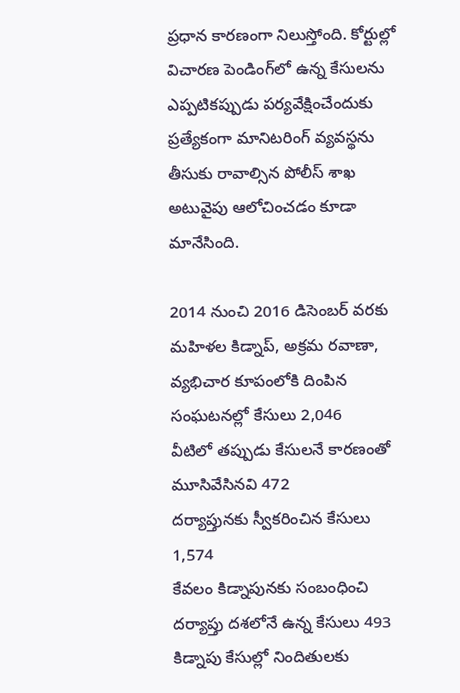ప్రధాన కారణంగా నిలుస్తోంది. కోర్టుల్లో విచారణ పెండింగ్‌లో ఉన్న కేసులను ఎప్పటికప్పుడు పర్యవేక్షించేందుకు ప్రత్యేకంగా మానిటరింగ్‌ వ్యవస్థను తీసుకు రావాల్సిన పోలీస్‌ శాఖ అటువైపు ఆలోచించడం కూడా మానేసింది.

2014 నుంచి 2016 డిసెంబర్‌ వరకు మహిళల కిడ్నాప్, అక్రమ రవాణా, వ్యభిచార కూపంలోకి దింపిన సంఘటనల్లో కేసులు 2,046
వీటిలో తప్పుడు కేసులనే కారణంతో మూసివేసినవి 472
దర్యాప్తునకు స్వీకరించిన కేసులు 1,574
కేవలం కిడ్నాపునకు సంబంధించి దర్యాప్తు దశలోనే ఉన్న కేసులు 493
కిడ్నాపు కేసుల్లో నిందితులకు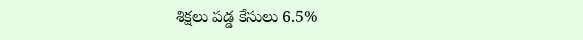శిక్షలు పడ్డ కేసులు 6.5%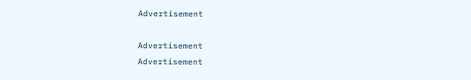Advertisement

Advertisement
Advertisement